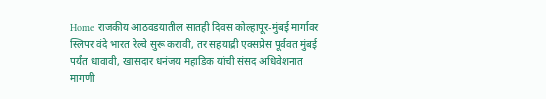Home राजकीय आठवडयातील सातही दिवस कोल्हापूर-मुंबई मार्गावर स्लिपर वंदे भारत रेल्वे सुरू करावी, तर सहयाद्री एक्सप्रेस पूर्ववत मुंबई पर्यंत धावावी, खासदार धनंजय महाडिक यांची संसद अधिवेशनात मागणी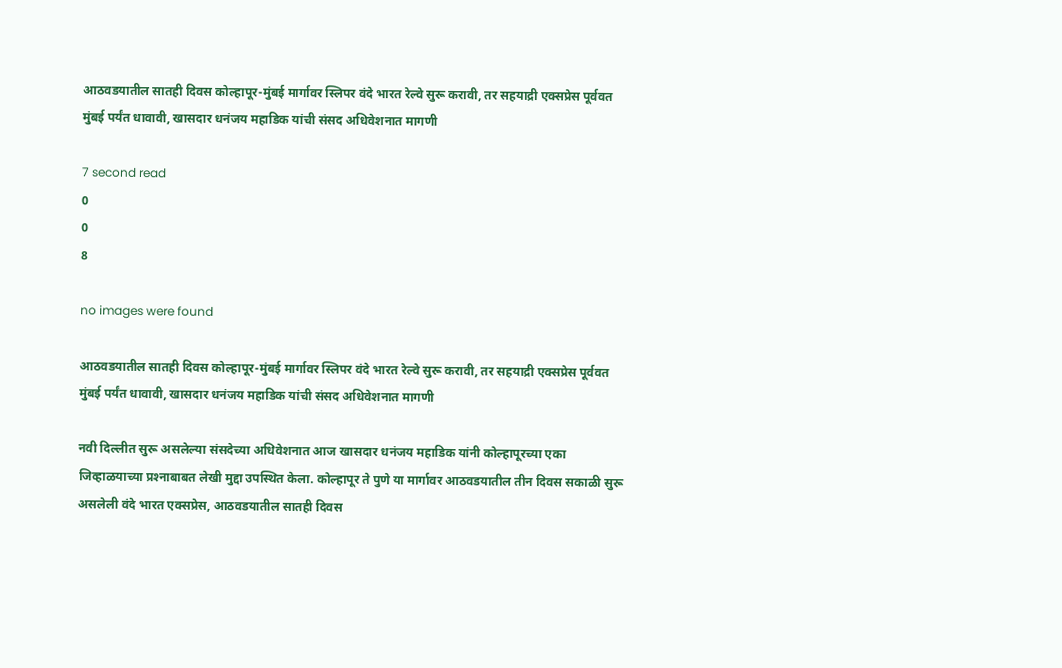आठवडयातील सातही दिवस कोल्हापूर-मुंबई मार्गावर स्लिपर वंदे भारत रेल्वे सुरू करावी, तर सहयाद्री एक्सप्रेस पूर्ववत मुंबई पर्यंत धावावी, खासदार धनंजय महाडिक यांची संसद अधिवेशनात मागणी

7 second read
0
0
8

no images were found

आठवडयातील सातही दिवस कोल्हापूर-मुंबई मार्गावर स्लिपर वंदे भारत रेल्वे सुरू करावी, तर सहयाद्री एक्सप्रेस पूर्ववत मुंबई पर्यंत धावावी, खासदार धनंजय महाडिक यांची संसद अधिवेशनात मागणी

नवी दिल्लीत सुरू असलेल्या संसदेच्या अधिवेशनात आज खासदार धनंजय महाडिक यांनी कोल्हापूरच्या एका जिव्हाळयाच्या प्रश्‍नाबाबत लेखी मुद्दा उपस्थित केला. कोल्हापूर ते पुणे या मार्गावर आठवडयातील तीन दिवस सकाळी सुरू असलेली वंदे भारत एक्सप्रेस, आठवडयातील सातही दिवस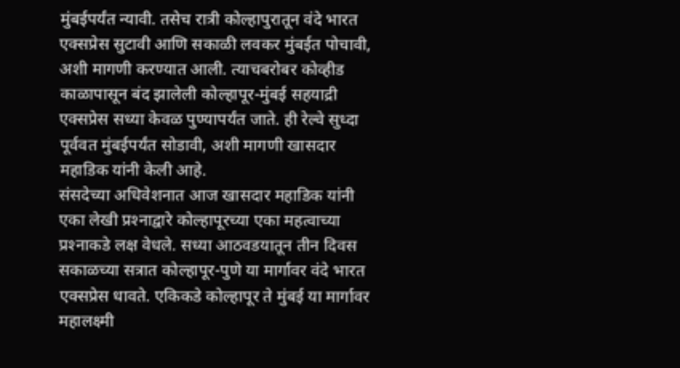मुंबईपर्यंत न्यावी. तसेच रात्री कोल्हापुरातून वंदे भारत एक्सप्रेस सुटावी आणि सकाळी लवकर मुंबईत पोचावी, अशी मागणी करण्यात आली. त्याचबरोबर कोव्हीड काळापासून बंद झालेली कोल्हापूर-मुंबई सहयाद्री एक्सप्रेस सध्या केवळ पुण्यापर्यंत जाते. ही रेल्वे सुध्दा पूर्ववत मुंबईपर्यंत सोडावी, अशी मागणी खासदार महाडिक यांनी केली आहे.
संसदेच्या अधिवेशनात आज खासदार महाडिक यांनी एका लेखी प्रश्‍नाद्वारे कोल्हापूरच्या एका महत्वाच्या प्रश्‍नाकडे लक्ष वेधले. सध्या आठवडयातून तीन दिवस सकाळच्या सत्रात कोल्हापूर-पुणे या मार्गावर वंदे भारत एक्सप्रेस धावते. एकिकडे कोल्हापूर ते मुंबई या मार्गावर महालक्ष्मी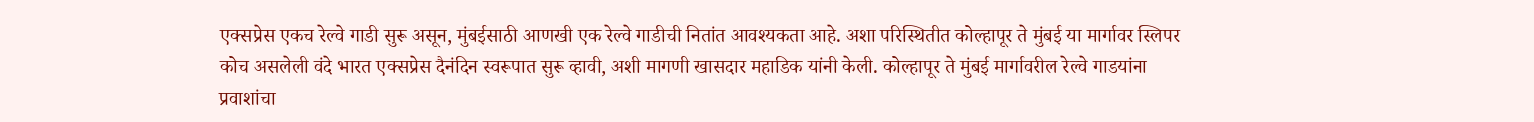एक्सप्रेस एकच रेल्वे गाडी सुरू असून, मुंबईसाठी आणखी एक रेल्वे गाडीची नितांत आवश्यकता आहे. अशा परिस्थितीत कोल्हापूर ते मुंबई या मार्गावर स्लिपर कोच असलेली वंदे भारत एक्सप्रेस दैनंदिन स्वरूपात सुरू व्हावी, अशी मागणी खासदार महाडिक यांनी केली. कोल्हापूर ते मुंबई मार्गावरील रेल्वे गाडयांना प्रवाशांचा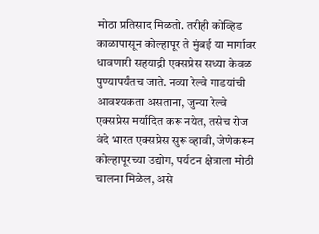मोठा प्रतिसाद मिळतो. तरीही कोव्हिड काळापासून कोल्हापूर ते मुंबई या मार्गावर धावणारी सहयाद्री एक्सप्रेस सध्या केवळ पुण्यापर्यंतच जाते. नव्या रेल्वे गाडयांची आवश्यकता असताना, जुन्या रेल्वे एक्सप्रेस मर्यादित करू नयेत, तसेच रोज वंदे भारत एक्सप्रेस सुरू व्हावी, जेणेकरून कोल्हापूरच्या उद्योग, पर्यटन क्षेत्राला मोठी चालना मिळेल, असे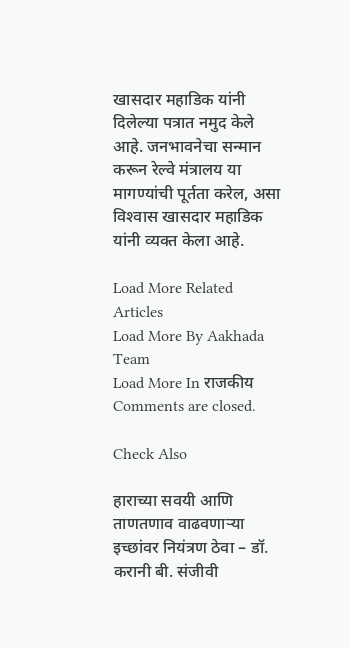खासदार महाडिक यांनी दिलेल्या पत्रात नमुद केले आहे. जनभावनेचा सन्मान करून रेल्वे मंत्रालय या मागण्यांची पूर्तता करेल, असा विश्‍वास खासदार महाडिक यांनी व्यक्त केला आहे.

Load More Related Articles
Load More By Aakhada Team
Load More In राजकीय
Comments are closed.

Check Also

हाराच्या सवयी आणि ताणतणाव वाढवणाऱ्या इच्छांवर नियंत्रण ठेवा – डॉ. करानी बी. संजीवी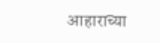आहाराच्या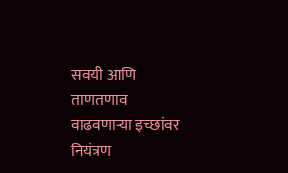सवयी आणि ताणतणाव वाढवणाऱ्या इच्छांवर नियंत्रण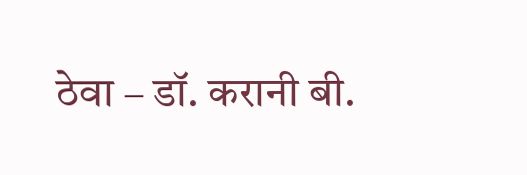ठेवा – डॉ. करानी बी.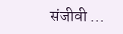संजीवी …